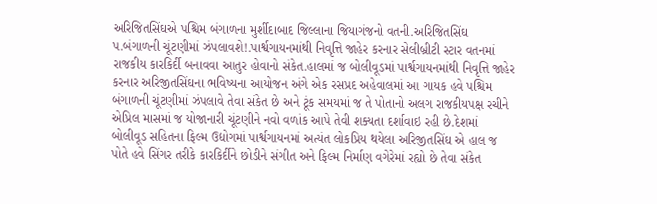અરિજિતસિંઘએ પશ્ચિમ બંગાળના મુર્શીદાબાદ જિલ્લાના જિયાગંજનો વતની.અરિજિતસિંઘ પ.બંગાળની ચૂંટણીમાં ઝંપલાવશે!.પાર્શ્વગાયનમાંથી નિવૃત્તિ જાહેર કરનાર સેલીબ્રીટી સ્ટાર વતનમાં રાજકીય કારકિર્દી બનાવવા આતુર હોવાનો સંકેત.હાલમાં જ બોલીવૂડમાં પાર્શ્વગાયનમાંથી નિવૃત્તિ જાહેર કરનાર અરિજીતસિંઘના ભવિષ્યના આયોજન અંગે એક રસપ્રદ અહેવાલમાં આ ગાયક હવે પશ્ચિમ બંગાળની ચૂંટણીમાં ઝંપલાવે તેવા સંકેત છે અને ટૂંક સમયમાં જ તે પોતાનો અલગ રાજકીયપક્ષ રચીને એપ્રિલ માસમાં જ યોજાનારી ચૂંટણીને નવો વળાંક આપે તેવી શક્યતા દર્શાવાઇ રહી છે.દેશમાં બોલીવૂડ સહિતના ફિલ્મ ઉદ્યોગમાં પાર્શ્વગાયનમાં અત્યંત લોકપ્રિય થયેલા અરિજીતસિંઘ એ હાલ જ પોતે હવે સિંગર તરીકે કારકિર્દીને છોડીને સંગીત અને ફિલ્મ નિર્માણ વગેરેમાં રહ્યો છે તેવા સંકેત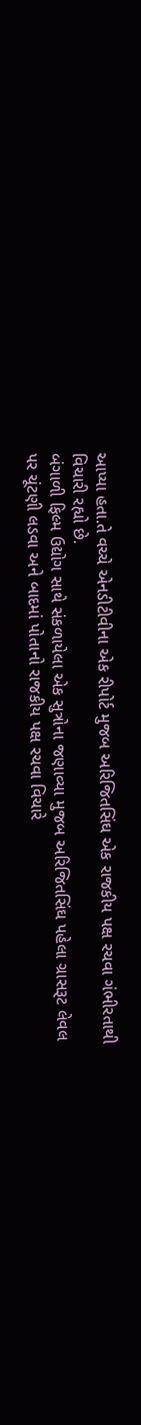આપ્યા હતા.તે વચ્ચે એનડીટીવીના એક રીપોર્ટ મુજબ અરિજિતસિંઘ એક રાજકીય પક્ષ રચવા ગંભીરતાથી વિચારી રહ્યો છે.
બંગાળી ફિલ્મ ઉદ્યોગ સાથે સંકળાયેલા એક સુત્રોના જણાવ્યા મુજબ અરિજિતસિંઘ પહેલા ગ્રાસરૂટ લેવલ પર ચૂંટણી લડવા અને બાદમાં પોતાનો રાજકીય પક્ષ રચવા વિચારે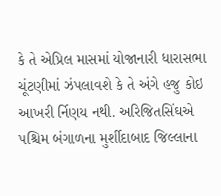કે તે એપ્રિલ માસમાં યોજાનારી ધારાસભા ચૂંટણીમાં ઝંપલાવશે કે તે અંગે હજુ કોઇ આખરી ર્નિણય નથી. અરિજિતસિંઘએ પશ્ચિમ બંગાળના મુર્શીદાબાદ જિલ્લાના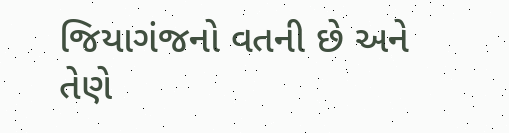જિયાગંજનો વતની છે અને તેણે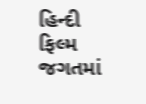હિન્દી ફિલ્મ જગતમાં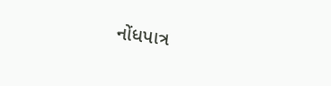નોંધપાત્ર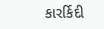કારર્કિદી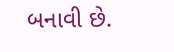બનાવી છે.